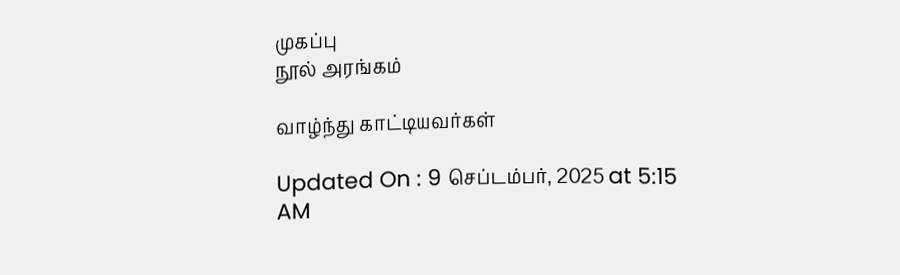முகப்பு
நூல் அரங்கம்

வாழ்ந்து காட்டியவர்கள்

Updated On : 9 செப்டம்பர், 2025 at 5:15 AM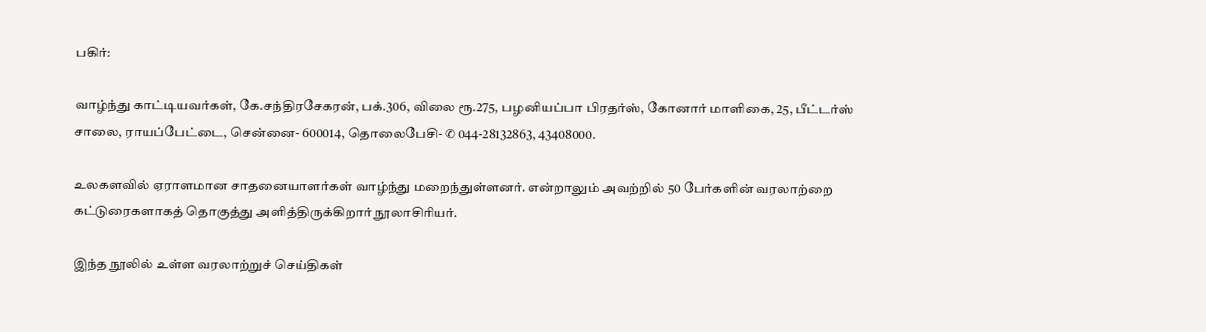பகிர்:

வாழ்ந்து காட்டியவர்கள், கே.சந்திரசேகரன், பக்.306, விலை ரூ.275, பழனியப்பா பிரதர்ஸ், கோனார் மாளிகை, 25, பீட்டர்ஸ் சாலை, ராயப்பேட்டை, சென்னை- 600014, தொலைபேசி- ✆ 044-28132863, 43408000.

உலகளவில் ஏராளமான சாதனையாளர்கள் வாழ்ந்து மறைந்துள்ளனர். என்றாலும் அவற்றில் 50 பேர்களின் வரலாற்றை கட்டுரைகளாகத் தொகுத்து அளித்திருக்கிறார் நூலாசிரியர்.

இந்த நூலில் உள்ள வரலாற்றுச் செய்திகள்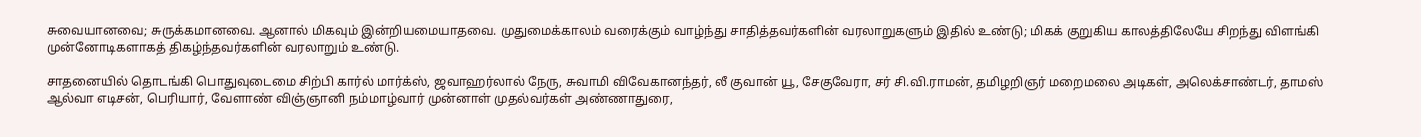சுவையானவை; சுருக்கமானவை. ஆனால் மிகவும் இன்றியமையாதவை. முதுமைக்காலம் வரைக்கும் வாழ்ந்து சாதித்தவர்களின் வரலாறுகளும் இதில் உண்டு; மிகக் குறுகிய காலத்திலேயே சிறந்து விளங்கி முன்னோடிகளாகத் திகழ்ந்தவர்களின் வரலாறும் உண்டு.

சாதனையில் தொடங்கி பொதுவுடைமை சிற்பி கார்ல் மார்க்ஸ், ஜவாஹர்லால் நேரு, சுவாமி விவேகானந்தர், லீ குவான் யூ, சேகுவேரா, சர் சி.வி.ராமன், தமிழறிஞர் மறைமலை அடிகள், அலெக்சாண்டர், தாமஸ் ஆல்வா எடிசன், பெரியார், வேளாண் விஞ்ஞானி நம்மாழ்வார் முன்னாள் முதல்வர்கள் அண்ணாதுரை,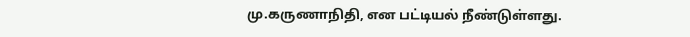மு.கருணாநிதி, என பட்டியல் நீண்டுள்ளது.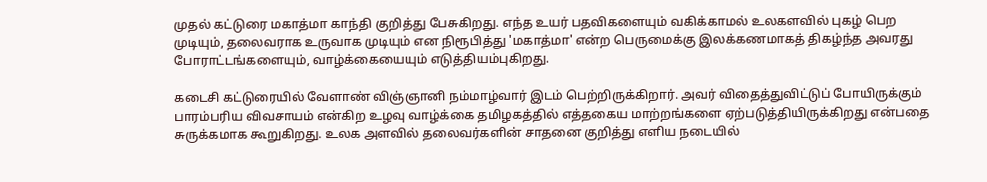முதல் கட்டுரை மகாத்மா காந்தி குறித்து பேசுகிறது. எந்த உயர் பதவிகளையும் வகிக்காமல் உலகளவில் புகழ் பெற முடியும், தலைவராக உருவாக முடியும் என நிரூபித்து 'மகாத்மா' என்ற பெருமைக்கு இலக்கணமாகத் திகழ்ந்த அவரது போராட்டங்களையும், வாழ்க்கையையும் எடுத்தியம்புகிறது.

கடைசி கட்டுரையில் வேளாண் விஞ்ஞானி நம்மாழ்வார் இடம் பெற்றிருக்கிறார். அவர் விதைத்துவிட்டுப் போயிருக்கும் பாரம்பரிய விவசாயம் என்கிற உழவு வாழ்க்கை தமிழகத்தில் எத்தகைய மாற்றங்களை ஏற்படுத்தியிருக்கிறது என்பதை சுருக்கமாக கூறுகிறது. உலக அளவில் தலைவர்களின் சாதனை குறித்து எளிய நடையில்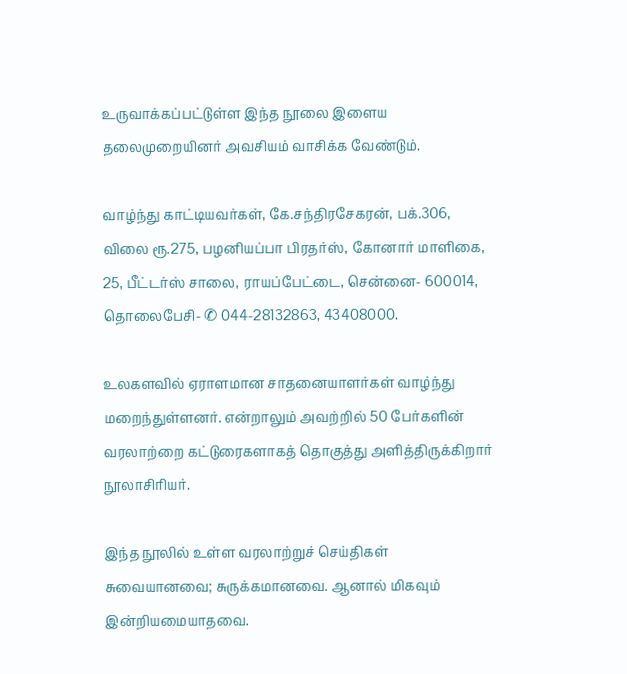உருவாக்கப்பட்டுள்ள இந்த நூலை இளைய தலைமுறையினர் அவசியம் வாசிக்க வேண்டும்.

வாழ்ந்து காட்டியவர்கள், கே.சந்திரசேகரன், பக்.306, விலை ரூ.275, பழனியப்பா பிரதர்ஸ், கோனார் மாளிகை, 25, பீட்டர்ஸ் சாலை, ராயப்பேட்டை, சென்னை- 600014, தொலைபேசி- ✆ 044-28132863, 43408000.

உலகளவில் ஏராளமான சாதனையாளர்கள் வாழ்ந்து மறைந்துள்ளனர். என்றாலும் அவற்றில் 50 பேர்களின் வரலாற்றை கட்டுரைகளாகத் தொகுத்து அளித்திருக்கிறார் நூலாசிரியர்.

இந்த நூலில் உள்ள வரலாற்றுச் செய்திகள் சுவையானவை; சுருக்கமானவை. ஆனால் மிகவும் இன்றியமையாதவை.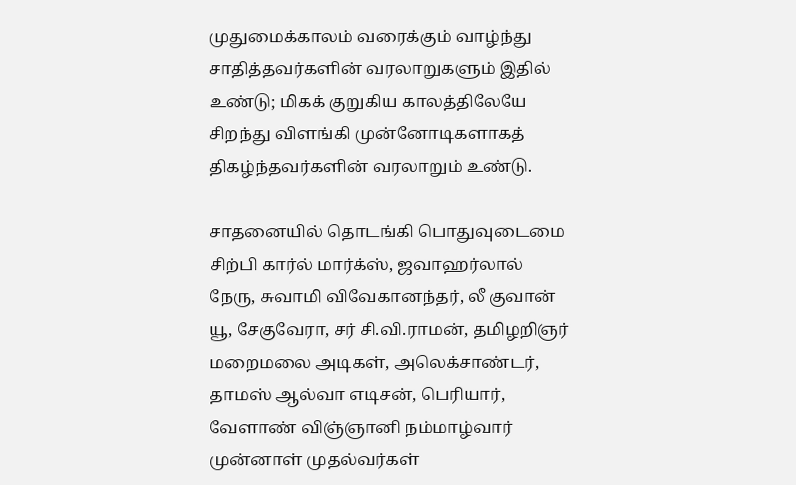முதுமைக்காலம் வரைக்கும் வாழ்ந்து சாதித்தவர்களின் வரலாறுகளும் இதில் உண்டு; மிகக் குறுகிய காலத்திலேயே சிறந்து விளங்கி முன்னோடிகளாகத் திகழ்ந்தவர்களின் வரலாறும் உண்டு.

சாதனையில் தொடங்கி பொதுவுடைமை சிற்பி கார்ல் மார்க்ஸ், ஜவாஹர்லால் நேரு, சுவாமி விவேகானந்தர், லீ குவான் யூ, சேகுவேரா, சர் சி.வி.ராமன், தமிழறிஞர் மறைமலை அடிகள், அலெக்சாண்டர், தாமஸ் ஆல்வா எடிசன், பெரியார், வேளாண் விஞ்ஞானி நம்மாழ்வார் முன்னாள் முதல்வர்கள்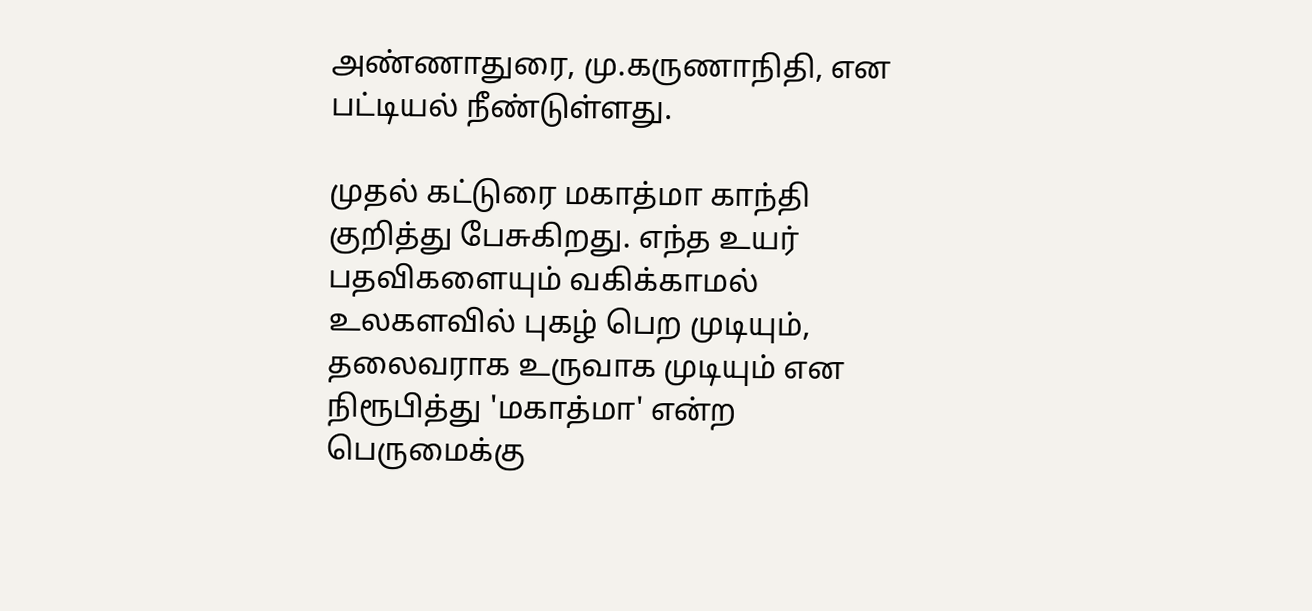அண்ணாதுரை, மு.கருணாநிதி, என பட்டியல் நீண்டுள்ளது.

முதல் கட்டுரை மகாத்மா காந்தி குறித்து பேசுகிறது. எந்த உயர் பதவிகளையும் வகிக்காமல் உலகளவில் புகழ் பெற முடியும், தலைவராக உருவாக முடியும் என நிரூபித்து 'மகாத்மா' என்ற பெருமைக்கு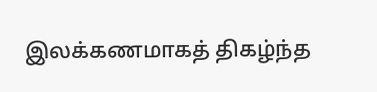இலக்கணமாகத் திகழ்ந்த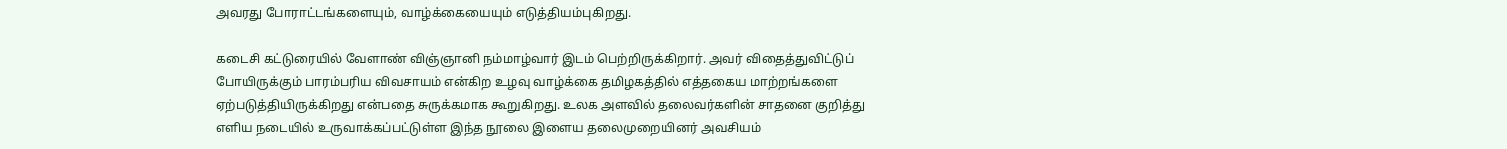அவரது போராட்டங்களையும், வாழ்க்கையையும் எடுத்தியம்புகிறது.

கடைசி கட்டுரையில் வேளாண் விஞ்ஞானி நம்மாழ்வார் இடம் பெற்றிருக்கிறார். அவர் விதைத்துவிட்டுப் போயிருக்கும் பாரம்பரிய விவசாயம் என்கிற உழவு வாழ்க்கை தமிழகத்தில் எத்தகைய மாற்றங்களை ஏற்படுத்தியிருக்கிறது என்பதை சுருக்கமாக கூறுகிறது. உலக அளவில் தலைவர்களின் சாதனை குறித்து எளிய நடையில் உருவாக்கப்பட்டுள்ள இந்த நூலை இளைய தலைமுறையினர் அவசியம்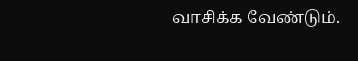வாசிக்க வேண்டும்.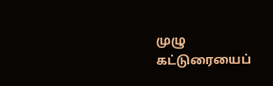முழு கட்டுரையைப்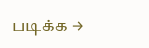படிக்க →